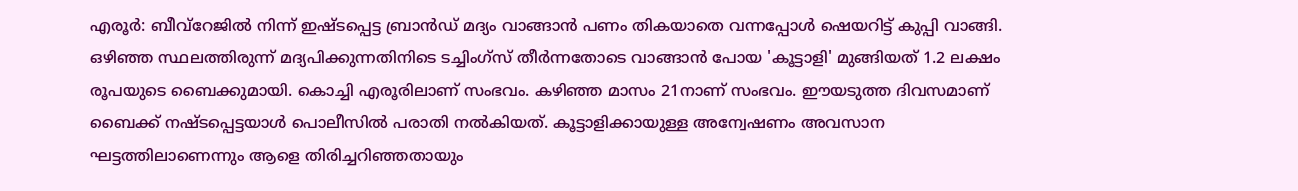എരൂർ: ബീവ്റേജിൽ നിന്ന് ഇഷ്ടപ്പെട്ട ബ്രാൻഡ് മദ്യം വാങ്ങാൻ പണം തികയാതെ വന്നപ്പോൾ ഷെയറിട്ട് കുപ്പി വാങ്ങി. ഒഴിഞ്ഞ സ്ഥലത്തിരുന്ന് മദ്യപിക്കുന്നതിനിടെ ടച്ചിംഗ്സ് തീർന്നതോടെ വാങ്ങാൻ പോയ 'കൂട്ടാളി' മുങ്ങിയത് 1.2 ലക്ഷം രൂപയുടെ ബൈക്കുമായി. കൊച്ചി എരൂരിലാണ് സംഭവം. കഴിഞ്ഞ മാസം 21നാണ് സംഭവം. ഈയടുത്ത ദിവസമാണ് ബൈക്ക് നഷ്ടപ്പെട്ടയാൾ പൊലീസിൽ പരാതി നൽകിയത്. കൂട്ടാളിക്കായുള്ള അന്വേഷണം അവസാന ഘട്ടത്തിലാണെന്നും ആളെ തിരിച്ചറിഞ്ഞതായും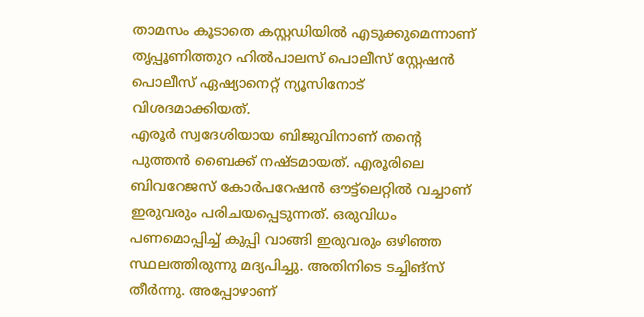താമസം കൂടാതെ കസ്റ്റഡിയിൽ എടുക്കുമെന്നാണ് തൃപ്പൂണിത്തുറ ഹിൽപാലസ് പൊലീസ് സ്റ്റേഷൻ പൊലീസ് ഏഷ്യാനെറ്റ് ന്യൂസിനോട് വിശദമാക്കിയത്.
എരൂർ സ്വദേശിയായ ബിജുവിനാണ് തന്റെ പുത്തൻ ബൈക്ക് നഷ്ടമായത്. എരൂരിലെ ബിവറേജസ് കോർപറേഷൻ ഔട്ട്ലെറ്റിൽ വച്ചാണ് ഇരുവരും പരിചയപ്പെടുന്നത്. ഒരുവിധം പണമൊപ്പിച്ച് കുപ്പി വാങ്ങി ഇരുവരും ഒഴിഞ്ഞ സ്ഥലത്തിരുന്നു മദ്യപിച്ചു. അതിനിടെ ടച്ചിങ്സ് തീർന്നു. അപ്പോഴാണ്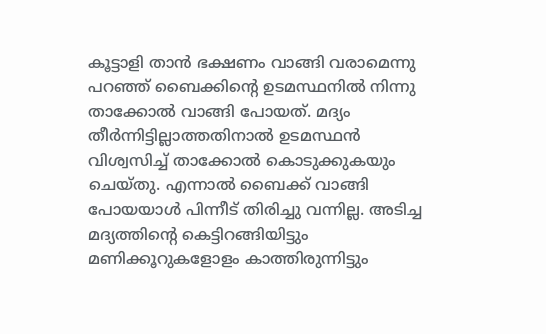കൂട്ടാളി താൻ ഭക്ഷണം വാങ്ങി വരാമെന്നു പറഞ്ഞ് ബൈക്കിന്റെ ഉടമസ്ഥനിൽ നിന്നു താക്കോൽ വാങ്ങി പോയത്. മദ്യം തീർന്നിട്ടില്ലാത്തതിനാൽ ഉടമസ്ഥൻ വിശ്വസിച്ച് താക്കോൽ കൊടുക്കുകയും ചെയ്തു. എന്നാൽ ബൈക്ക് വാങ്ങി പോയയാൾ പിന്നീട് തിരിച്ചു വന്നില്ല. അടിച്ച മദ്യത്തിന്റെ കെട്ടിറങ്ങിയിട്ടും മണിക്കൂറുകളോളം കാത്തിരുന്നിട്ടും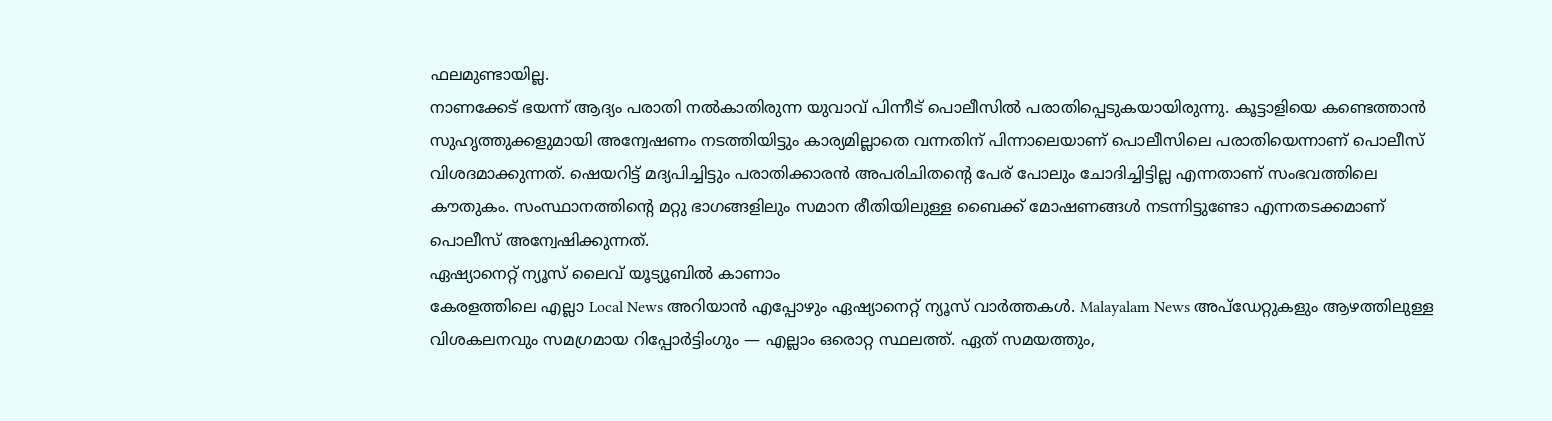ഫലമുണ്ടായില്ല.
നാണക്കേട് ഭയന്ന് ആദ്യം പരാതി നൽകാതിരുന്ന യുവാവ് പിന്നീട് പൊലീസിൽ പരാതിപ്പെടുകയായിരുന്നു. കൂട്ടാളിയെ കണ്ടെത്താൻ സുഹൃത്തുക്കളുമായി അന്വേഷണം നടത്തിയിട്ടും കാര്യമില്ലാതെ വന്നതിന് പിന്നാലെയാണ് പൊലീസിലെ പരാതിയെന്നാണ് പൊലീസ് വിശദമാക്കുന്നത്. ഷെയറിട്ട് മദ്യപിച്ചിട്ടും പരാതിക്കാരൻ അപരിചിതന്റെ പേര് പോലും ചോദിച്ചിട്ടില്ല എന്നതാണ് സംഭവത്തിലെ കൗതുകം. സംസ്ഥാനത്തിന്റെ മറ്റു ഭാഗങ്ങളിലും സമാന രീതിയിലുള്ള ബൈക്ക് മോഷണങ്ങൾ നടന്നിട്ടുണ്ടോ എന്നതടക്കമാണ് പൊലീസ് അന്വേഷിക്കുന്നത്.
ഏഷ്യാനെറ്റ് ന്യൂസ് ലൈവ് യൂട്യൂബിൽ കാണാം
കേരളത്തിലെ എല്ലാ Local News അറിയാൻ എപ്പോഴും ഏഷ്യാനെറ്റ് ന്യൂസ് വാർത്തകൾ. Malayalam News അപ്ഡേറ്റുകളും ആഴത്തിലുള്ള വിശകലനവും സമഗ്രമായ റിപ്പോർട്ടിംഗും — എല്ലാം ഒരൊറ്റ സ്ഥലത്ത്. ഏത് സമയത്തും,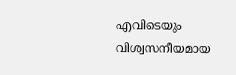എവിടെയും വിശ്വസനീയമായ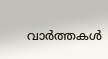വാർത്തകൾ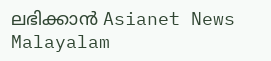ലഭിക്കാൻ Asianet News Malayalam